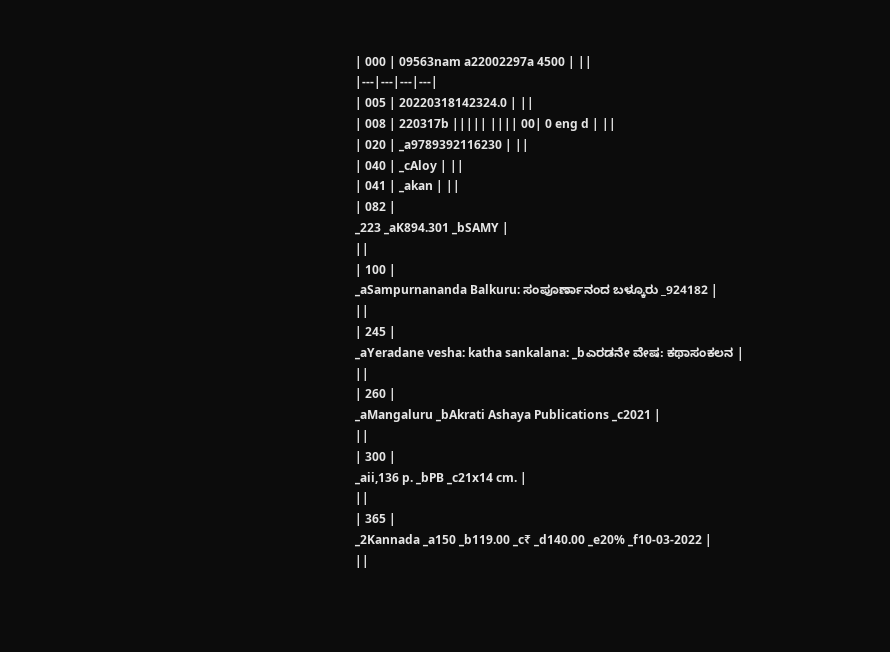| 000 | 09563nam a22002297a 4500 | ||
|---|---|---|---|
| 005 | 20220318142324.0 | ||
| 008 | 220317b ||||| |||| 00| 0 eng d | ||
| 020 | _a9789392116230 | ||
| 040 | _cAloy | ||
| 041 | _akan | ||
| 082 |
_223 _aK894.301 _bSAMY |
||
| 100 |
_aSampurnananda Balkuru: ಸಂಪೂರ್ಣಾನಂದ ಬಳ್ಕೂರು _924182 |
||
| 245 |
_aYeradane vesha: katha sankalana: _bಎರಡನೇ ವೇಷ: ಕಥಾಸಂಕಲನ |
||
| 260 |
_aMangaluru _bAkrati Ashaya Publications _c2021 |
||
| 300 |
_aii,136 p. _bPB _c21x14 cm. |
||
| 365 |
_2Kannada _a150 _b119.00 _c₹ _d140.00 _e20% _f10-03-2022 |
||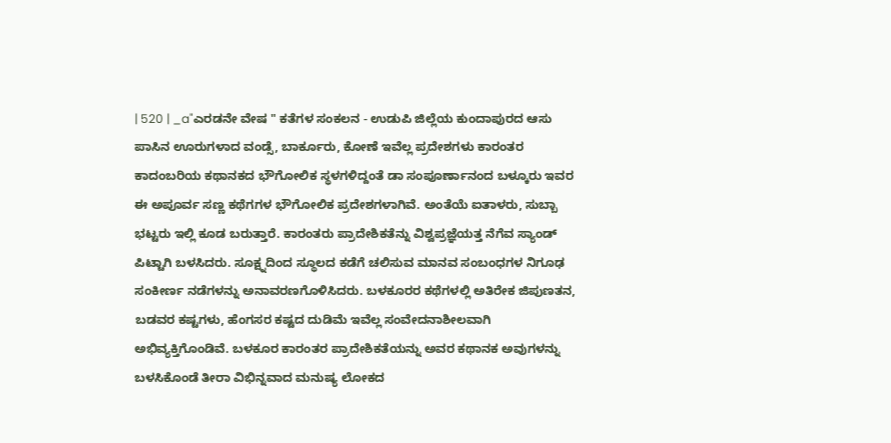| 520 | _a"ಎರಡನೇ ವೇಷ " ಕತೆಗಳ ಸಂಕಲನ - ಉಡುಪಿ ಜಿಲ್ಲೆಯ ಕುಂದಾಪುರದ ಆಸು ಪಾಸಿನ ಊರುಗಳಾದ ವಂಡ್ಸೆ, ಬಾರ್ಕೂರು, ಕೋಣೆ ಇವೆಲ್ಲ ಪ್ರದೇಶಗಳು ಕಾರಂತರ ಕಾದಂಬರಿಯ ಕಥಾನಕದ ಭೌಗೋಲಿಕ ಸ್ಥಳಗಳಿದ್ದಂತೆ ಡಾ ಸಂಪೂರ್ಣಾನಂದ ಬಳ್ಕೂರು ಇವರ ಈ ಅಪೂರ್ವ ಸಣ್ಣ ಕಥೆಗಗಳ ಭೌಗೋಲಿಕ ಪ್ರದೇಶಗಳಾಗಿವೆ. ಅಂತೆಯೆ ಐತಾಳರು, ಸುಬ್ಬಾ ಭಟ್ಟರು ಇಲ್ಲಿ ಕೂಡ ಬರುತ್ತಾರೆ. ಕಾರಂತರು ಪ್ರಾದೇಶಿಕತೆನ್ನು ವಿಶ್ವಪ್ರಜ್ಞೆಯತ್ತ ನೆಗೆವ ಸ್ಯಾಂಡ್ ಪಿಟ್ಟಾಗಿ ಬಳಸಿದರು. ಸೂಕ್ಷ್ನದಿಂದ ಸ್ಥೂಲದ ಕಡೆಗೆ ಚಲಿಸುವ ಮಾನವ ಸಂಬಂಧಗಳ ನಿಗೂಢ ಸಂಕೀರ್ಣ ನಡೆಗಳನ್ನು ಅನಾವರಣಗೊಳಿಸಿದರು. ಬಳಕೂರರ ಕಥೆಗಳಲ್ಲಿ ಅತಿರೇಕ ಜಿಪುಣತನ, ಬಡವರ ಕಷ್ಟಗಳು, ಹೆಂಗಸರ ಕಷ್ಟದ ದುಡಿಮೆ ಇವೆಲ್ಲ ಸಂವೇದನಾಶೀಲವಾಗಿ ಅಭಿವ್ಯಕ್ತಿಗೊಂಡಿವೆ. ಬಳಕೂರ ಕಾರಂತರ ಪ್ರಾದೇಶಿಕತೆಯನ್ನು ಅವರ ಕಥಾನಕ ಅವುಗಳನ್ನು ಬಳಸಿಕೊಂಡೆ ತೀರಾ ವಿಭಿನ್ನವಾದ ಮನುಷ್ಯ ಲೋಕದ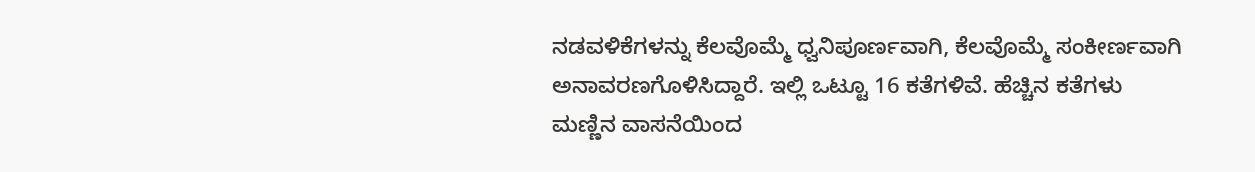ನಡವಳಿಕೆಗಳನ್ನು ಕೆಲವೊಮ್ಮೆ ಧ್ವನಿಪೂರ್ಣವಾಗಿ, ಕೆಲವೊಮ್ಮೆ ಸಂಕೀರ್ಣವಾಗಿ ಅನಾವರಣಗೊಳಿಸಿದ್ದಾರೆ. ಇಲ್ಲಿ ಒಟ್ಟೂ 16 ಕತೆಗಳಿವೆ. ಹೆಚ್ಚಿನ ಕತೆಗಳು ಮಣ್ಣಿನ ವಾಸನೆಯಿಂದ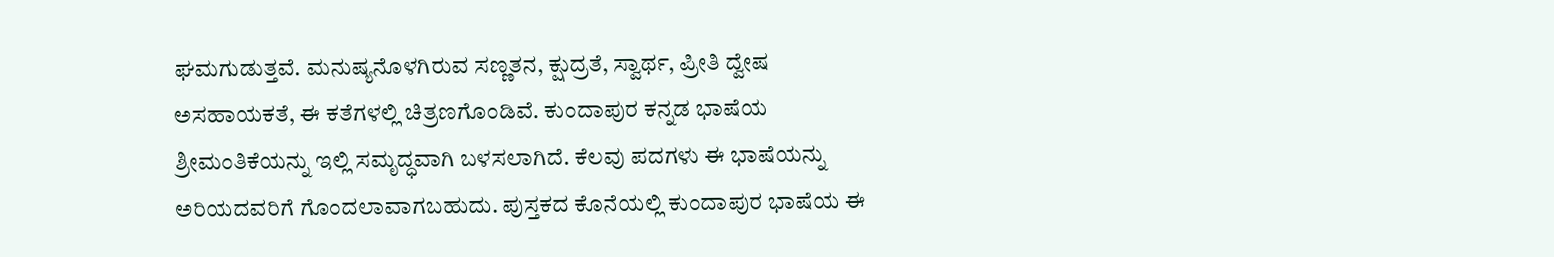ಘಮಗುಡುತ್ತವೆ. ಮನುಷ್ಯನೊಳಗಿರುವ ಸಣ್ಣತನ, ಕ್ಷುದ್ರತೆ, ಸ್ವಾರ್ಥ, ಪ್ರೀತಿ ದ್ವೇಷ ಅಸಹಾಯಕತೆ, ಈ ಕತೆಗಳಲ್ಲಿ ಚಿತ್ರಣಗೊಂಡಿವೆ. ಕುಂದಾಪುರ ಕನ್ನಡ ಭಾಷೆಯ ಶ್ರೀಮಂತಿಕೆಯನ್ನು ಇಲ್ಲಿ ಸಮೃದ್ಧವಾಗಿ ಬಳಸಲಾಗಿದೆ. ಕೆಲವು ಪದಗಳು ಈ ಭಾಷೆಯನ್ನು ಅರಿಯದವರಿಗೆ ಗೊಂದಲಾವಾಗಬಹುದು. ಪುಸ್ತಕದ ಕೊನೆಯಲ್ಲಿ ಕುಂದಾಪುರ ಭಾಷೆಯ ಈ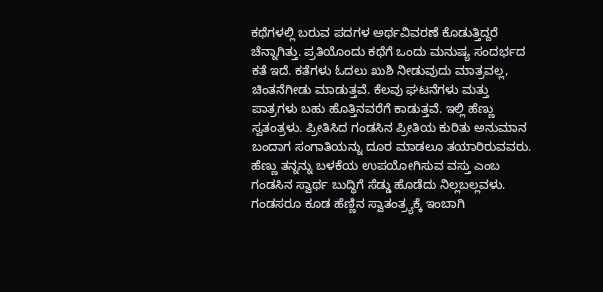ಕಥೆಗಳಲ್ಲಿ ಬರುವ ಪದಗಳ ಅರ್ಥವಿವರಣೆ ಕೊಡುತ್ತಿದ್ದರೆ ಚೆನ್ನಾಗಿತ್ತು. ಪ್ರತಿಯೊಂದು ಕಥೆಗೆ ಒಂದು ಮನುಷ್ಯ ಸಂದರ್ಭದ ಕತೆ ಇದೆ. ಕತೆಗಳು ಓದಲು ಖುಶಿ ನೀಡುವುದು ಮಾತ್ರವಲ್ಲ, ಚಿಂತನೆಗೀಡು ಮಾಡುತ್ತವೆ. ಕೆಲವು ಘಟನೆಗಳು ಮತ್ತು ಪಾತ್ರಗಳು ಬಹು ಹೊತ್ತಿನವರೆಗೆ ಕಾಡುತ್ತವೆ. ಇಲ್ಲಿ ಹೆಣ್ಣು ಸ್ವತಂತ್ರಳು. ಪ್ರೀತಿಸಿದ ಗಂಡಸಿನ ಪ್ರೀತಿಯ ಕುರಿತು ಅನುಮಾನ ಬಂದಾಗ ಸಂಗಾತಿಯನ್ನು ದೂರ ಮಾಡಲೂ ತಯಾರಿರುವವರು. ಹೆಣ್ಣು ತನ್ನನ್ನು ಬಳಕೆಯ ಉಪಯೋಗಿಸುವ ವಸ್ತು ಎಂಬ ಗಂಡಸಿನ ಸ್ವಾರ್ಥ ಬುದ್ಧಿಗೆ ಸೆಡ್ಡು ಹೊಡೆದು ನಿಲ್ಲಬಲ್ಲವಳು. ಗಂಡಸರೂ ಕೂಡ ಹೆಣ್ಣಿನ ಸ್ವಾತಂತ್ರ್ಯಕ್ಕೆ ಇಂಬಾಗಿ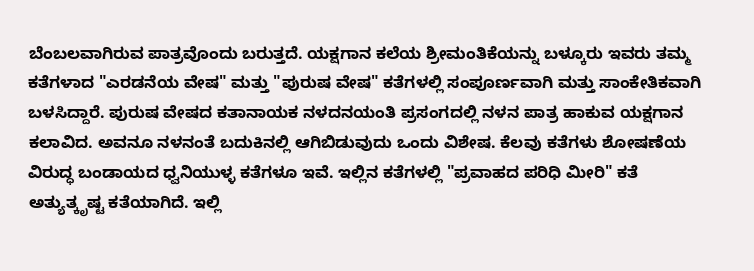ಬೆಂಬಲವಾಗಿರುವ ಪಾತ್ರವೊಂದು ಬರುತ್ತದೆ. ಯಕ್ಷಗಾನ ಕಲೆಯ ಶ್ರೀಮಂತಿಕೆಯನ್ನು ಬಳ್ಕೂರು ಇವರು ತಮ್ಮ ಕತೆಗಳಾದ "ಎರಡನೆಯ ವೇಷ" ಮತ್ತು "ಪುರುಷ ವೇಷ" ಕತೆಗಳಲ್ಲಿ ಸಂಪೂರ್ಣವಾಗಿ ಮತ್ತು ಸಾಂಕೇತಿಕವಾಗಿ ಬಳಸಿದ್ದಾರೆ. ಪುರುಷ ವೇಷದ ಕತಾನಾಯಕ ನಳದನಯಂತಿ ಪ್ರಸಂಗದಲ್ಲಿ ನಳನ ಪಾತ್ರ ಹಾಕುವ ಯಕ್ಷಗಾನ ಕಲಾವಿದ. ಅವನೂ ನಳನಂತೆ ಬದುಕಿನಲ್ಲಿ ಆಗಿಬಿಡುವುದು ಒಂದು ವಿಶೇಷ. ಕೆಲವು ಕತೆಗಳು ಶೋಷಣೆಯ ವಿರುದ್ಧ ಬಂಡಾಯದ ಧ್ವನಿಯುಳ್ಳ ಕತೆಗಳೂ ಇವೆ. ಇಲ್ಲಿನ ಕತೆಗಳಲ್ಲಿ "ಪ್ರವಾಹದ ಪರಿಧಿ ಮೀರಿ" ಕತೆ ಅತ್ಯುತ್ಕೃಷ್ಟ ಕತೆಯಾಗಿದೆ. ಇಲ್ಲಿ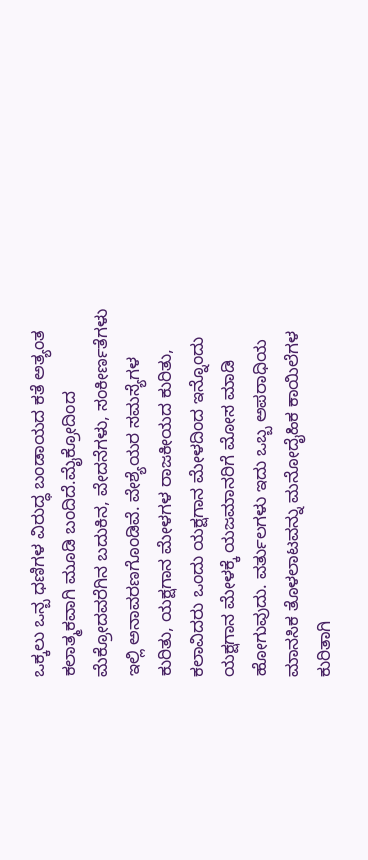ಒಕ್ಕಲು ಒನ್ಬ ಧಣಿಗಳ ವಿರುದ್ಧ ಬಂಡಾಯದ ಕತೆ ಅತ್ಯಂತ ಕಲಾತ್ಮಕವಾಗಿ ಮೂಡಿ ಬಂದಿದೆ.ಮೈಕ್ರೋದಿಂದ ಮೆಕ್ರೋದವರೆಗಿನ ಬದುಕಿನ, ವೇದನೆಗಳು, ಸಂಕೀರ್ಣತೆಗಳು ಇಲ್ಲಿ ಅನಾವರಣಗೊಂಡಿವೆ. ವೇಶ್ಯೆಯರ ಸಮಸ್ಯೆಗಳ ಕುರಿತು, ಯಕ್ಷಗಾನ ಮೇಳಗಳ ರಾಜಕೀಯದ ಕುರಿತು, ಕಲಾವಿದರು ಒಂದು ಯಕ್ಷಗಾನ ಮೇಳದಿಂದ ಇನ್ನೊಂದು ಯಕ್ಷಗಾನ ಮೇಳಕ್ಕೆ ಯಜಮಾನರಿಗೆ ಮೋಸ ಮಾಡಿ ಹೋಗುವುದು. ವರ್ತುಲಗಳು ಇದು ಒಬ್ಬ ಅಪರಾಧಿಯ ಮಾನಸಿಕ ತೊಳಲಾಟವನ್ನು ಮನೋದೈಹಿಕ ಕಾಯಿಲೆಗಳ ಕುರಿತಾಗಿ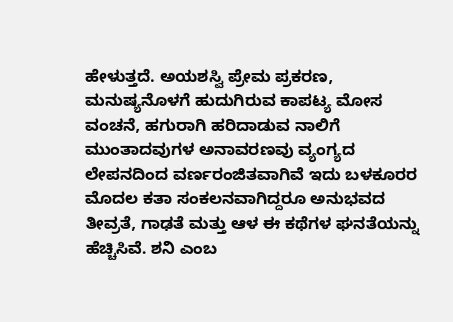ಹೇಳುತ್ತದೆ. ಅಯಶಸ್ವಿ ಪ್ರೇಮ ಪ್ರಕರಣ, ಮನುಷ್ಯನೊಳಗೆ ಹುದುಗಿರುವ ಕಾಪಟ್ಯ ಮೋಸ ವಂಚನೆ, ಹಗುರಾಗಿ ಹರಿದಾಡುವ ನಾಲಿಗೆ ಮುಂತಾದವುಗಳ ಅನಾವರಣವು ವ್ಯಂಗ್ಯದ ಲೇಪನದಿಂದ ವರ್ಣರಂಜಿತವಾಗಿವೆ ಇದು ಬಳಕೂರರ ಮೊದಲ ಕತಾ ಸಂಕಲನವಾಗಿದ್ದರೂ ಅನುಭವದ ತೀವ್ರತೆ, ಗಾಢತೆ ಮತ್ತು ಆಳ ಈ ಕಥೆಗಳ ಘನತೆಯನ್ನು ಹೆಚ್ಚಿಸಿವೆ. ಶನಿ ಎಂಬ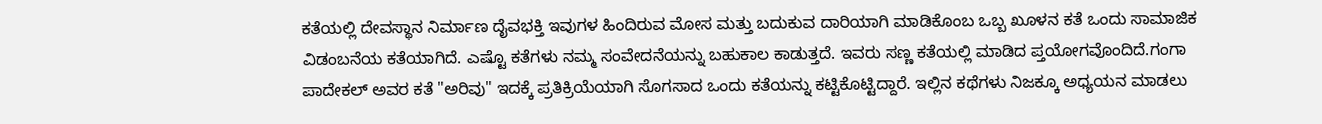ಕತೆಯಲ್ಲಿ ದೇವಸ್ಥಾನ ನಿರ್ಮಾಣ ದೈವಭಕ್ತಿ ಇವುಗಳ ಹಿಂದಿರುವ ಮೋಸ ಮತ್ತು ಬದುಕುವ ದಾರಿಯಾಗಿ ಮಾಡಿಕೊಂಬ ಒಬ್ಬ ಖೂಳನ ಕತೆ ಒಂದು ಸಾಮಾಜಿಕ ವಿಡಂಬನೆಯ ಕತೆಯಾಗಿದೆ. ಎಷ್ಟೊ ಕತೆಗಳು ನಮ್ಮ ಸಂವೇದನೆಯನ್ನು ಬಹುಕಾಲ ಕಾಡುತ್ತದೆ. ಇವರು ಸಣ್ಣ ಕತೆಯಲ್ಲಿ ಮಾಡಿದ ಪ್ತಯೋಗವೊಂದಿದೆ.ಗಂಗಾ ಪಾದೇಕಲ್ ಅವರ ಕತೆ "ಅರಿವು" ಇದಕ್ಕೆ ಪ್ರತಿಕ್ರಿಯೆಯಾಗಿ ಸೊಗಸಾದ ಒಂದು ಕತೆಯನ್ನು ಕಟ್ಟಿಕೊಟ್ಟಿದ್ದಾರೆ. ಇಲ್ಲಿನ ಕಥೆಗಳು ನಿಜಕ್ಕೂ ಅಧ್ಯಯನ ಮಾಡಲು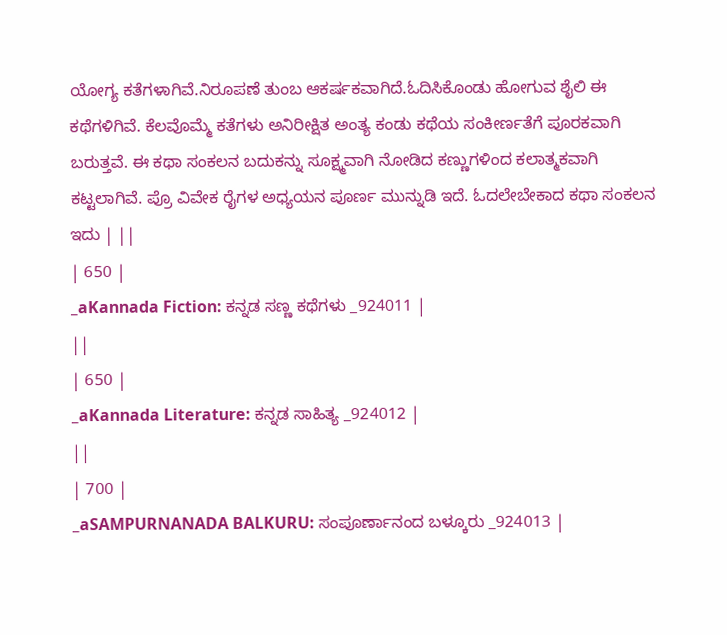ಯೋಗ್ಯ ಕತೆಗಳಾಗಿವೆ.ನಿರೂಪಣೆ ತುಂಬ ಆಕರ್ಷಕವಾಗಿದೆ.ಓದಿಸಿಕೊಂಡು ಹೋಗುವ ಶೈಲಿ ಈ ಕಥೆಗಳಿಗಿವೆ. ಕೆಲವೊಮ್ಮೆ ಕತೆಗಳು ಅನಿರೀಕ್ಷಿತ ಅಂತ್ಯ ಕಂಡು ಕಥೆಯ ಸಂಕೀರ್ಣತೆಗೆ ಪೂರಕವಾಗಿ ಬರುತ್ತವೆ. ಈ ಕಥಾ ಸಂಕಲನ ಬದುಕನ್ನು ಸೂಕ್ಷ್ಮವಾಗಿ ನೋಡಿದ ಕಣ್ಣುಗಳಿಂದ ಕಲಾತ್ಮಕವಾಗಿ ಕಟ್ಟಲಾಗಿವೆ. ಪ್ರೊ ವಿವೇಕ ರೈಗಳ ಅಧ್ಯಯನ ಪೂರ್ಣ ಮುನ್ನುಡಿ ಇದೆ. ಓದಲೇಬೇಕಾದ ಕಥಾ ಸಂಕಲನ ಇದು | ||
| 650 |
_aKannada Fiction: ಕನ್ನಡ ಸಣ್ಣ ಕಥೆಗಳು _924011 |
||
| 650 |
_aKannada Literature: ಕನ್ನಡ ಸಾಹಿತ್ಯ _924012 |
||
| 700 |
_aSAMPURNANADA BALKURU: ಸಂಪೂರ್ಣಾನಂದ ಬಳ್ಕೂರು _924013 |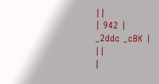||
| 942 |
_2ddc _cBK |
||
|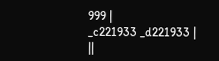999 |
_c221933 _d221933 |
||